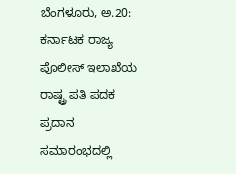ಬೆಂಗಳೂರು, ಅ.20: ಕರ್ನಾಟಕ ರಾಜ್ಯ ಪೊಲೀಸ್ ಇಲಾಖೆಯ ರಾಷ್ಟ್ರ ಪತಿ ಪದಕ ಪ್ರದಾನ ಸಮಾರಂಭದಲ್ಲಿ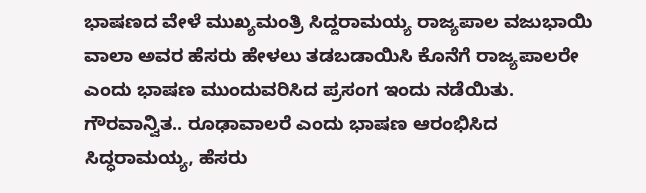ಭಾಷಣದ ವೇಳೆ ಮುಖ್ಯಮಂತ್ರಿ ಸಿದ್ದರಾಮಯ್ಯ ರಾಜ್ಯಪಾಲ ವಜುಭಾಯಿ ವಾಲಾ ಅವರ ಹೆಸರು ಹೇಳಲು ತಡಬಡಾಯಿಸಿ ಕೊನೆಗೆ ರಾಜ್ಯಪಾಲರೇ ಎಂದು ಭಾಷಣ ಮುಂದುವರಿಸಿದ ಪ್ರಸಂಗ ಇಂದು ನಡೆಯಿತು.
ಗೌರವಾನ್ವಿತ.. ರೂಢಾವಾಲರೆ ಎಂದು ಭಾಷಣ ಆರಂಭಿಸಿದ ಸಿದ್ಧರಾಮಯ್ಯ, ಹೆಸರು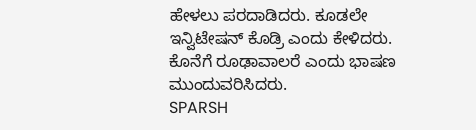ಹೇಳಲು ಪರದಾಡಿದರು. ಕೂಡಲೇ ಇನ್ವಿಟೇಷನ್ ಕೊಡ್ರಿ ಎಂದು ಕೇಳಿದರು. ಕೊನೆಗೆ ರೂಢಾವಾಲರೆ ಎಂದು ಭಾಷಣ ಮುಂದುವರಿಸಿದರು.
SPARSH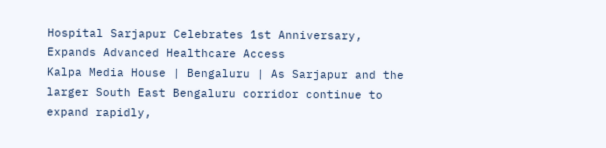Hospital Sarjapur Celebrates 1st Anniversary, Expands Advanced Healthcare Access
Kalpa Media House | Bengaluru | As Sarjapur and the larger South East Bengaluru corridor continue to expand rapidly,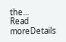the...
Read moreDetails